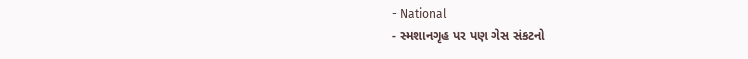- National
- સ્મશાનગૃહ પર પણ ગેસ સંકટનો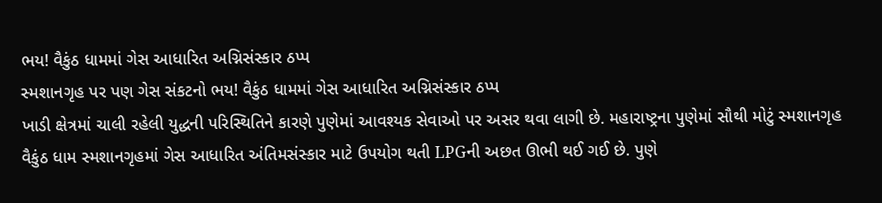ભય! વૈકુંઠ ધામમાં ગેસ આધારિત અગ્નિસંસ્કાર ઠપ્પ
સ્મશાનગૃહ પર પણ ગેસ સંકટનો ભય! વૈકુંઠ ધામમાં ગેસ આધારિત અગ્નિસંસ્કાર ઠપ્પ
ખાડી ક્ષેત્રમાં ચાલી રહેલી યુદ્ધની પરિસ્થિતિને કારણે પુણેમાં આવશ્યક સેવાઓ પર અસર થવા લાગી છે. મહારાષ્ટ્રના પુણેમાં સૌથી મોટું સ્મશાનગૃહ વૈકુંઠ ધામ સ્મશાનગૃહમાં ગેસ આધારિત અંતિમસંસ્કાર માટે ઉપયોગ થતી LPGની અછત ઊભી થઈ ગઈ છે. પુણે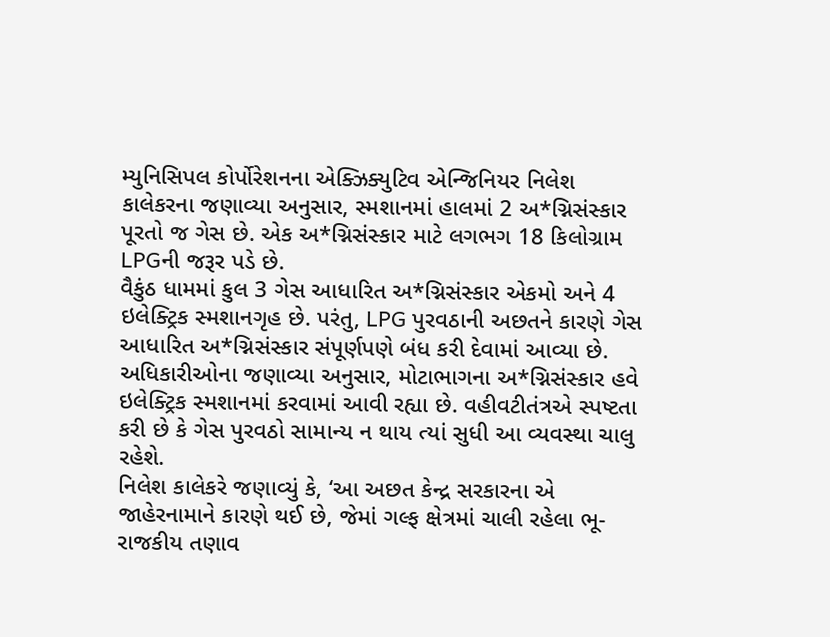મ્યુનિસિપલ કોર્પોરેશનના એક્ઝિક્યુટિવ એન્જિનિયર નિલેશ કાલેકરના જણાવ્યા અનુસાર, સ્મશાનમાં હાલમાં 2 અ*ગ્નિસંસ્કાર પૂરતો જ ગેસ છે. એક અ*ગ્નિસંસ્કાર માટે લગભગ 18 કિલોગ્રામ LPGની જરૂર પડે છે.
વૈકુંઠ ધામમાં કુલ 3 ગેસ આધારિત અ*ગ્નિસંસ્કાર એકમો અને 4 ઇલેક્ટ્રિક સ્મશાનગૃહ છે. પરંતુ, LPG પુરવઠાની અછતને કારણે ગેસ આધારિત અ*ગ્નિસંસ્કાર સંપૂર્ણપણે બંધ કરી દેવામાં આવ્યા છે. અધિકારીઓના જણાવ્યા અનુસાર, મોટાભાગના અ*ગ્નિસંસ્કાર હવે ઇલેક્ટ્રિક સ્મશાનમાં કરવામાં આવી રહ્યા છે. વહીવટીતંત્રએ સ્પષ્ટતા કરી છે કે ગેસ પુરવઠો સામાન્ય ન થાય ત્યાં સુધી આ વ્યવસ્થા ચાલુ રહેશે.
નિલેશ કાલેકરે જણાવ્યું કે, ‘આ અછત કેન્દ્ર સરકારના એ જાહેરનામાને કારણે થઈ છે, જેમાં ગલ્ફ ક્ષેત્રમાં ચાલી રહેલા ભૂ-રાજકીય તણાવ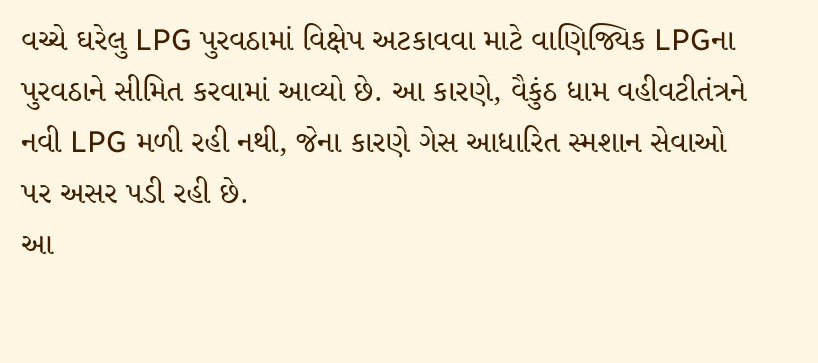વચ્ચે ઘરેલુ LPG પુરવઠામાં વિક્ષેપ અટકાવવા માટે વાણિજ્યિક LPGના પુરવઠાને સીમિત કરવામાં આવ્યો છે. આ કારણે, વૈકુંઠ ધામ વહીવટીતંત્રને નવી LPG મળી રહી નથી, જેના કારણે ગેસ આધારિત સ્મશાન સેવાઓ પર અસર પડી રહી છે.
આ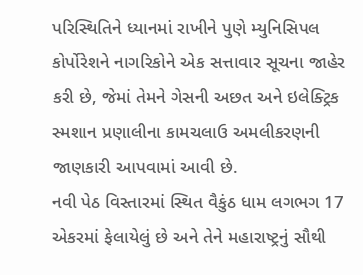પરિસ્થિતિને ધ્યાનમાં રાખીને પુણે મ્યુનિસિપલ કોર્પોરેશને નાગરિકોને એક સત્તાવાર સૂચના જાહેર કરી છે, જેમાં તેમને ગેસની અછત અને ઇલેક્ટ્રિક સ્મશાન પ્રણાલીના કામચલાઉ અમલીકરણની જાણકારી આપવામાં આવી છે.
નવી પેઠ વિસ્તારમાં સ્થિત વૈકુંઠ ધામ લગભગ 17 એકરમાં ફેલાયેલું છે અને તેને મહારાષ્ટ્રનું સૌથી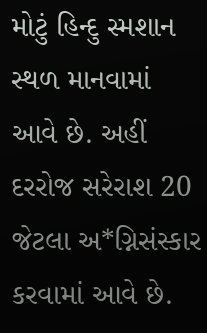મોટું હિન્દુ સ્મશાન સ્થળ માનવામાં આવે છે. અહીં દરરોજ સરેરાશ 20 જેટલા અ*ગ્નિસંસ્કાર કરવામાં આવે છે.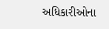અધિકારીઓના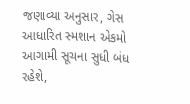જણાવ્યા અનુસાર, ગેસ આધારિત સ્મશાન એકમો આગામી સૂચના સુધી બંધ રહેશે,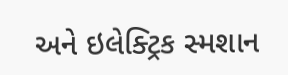અને ઇલેક્ટ્રિક સ્મશાન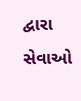દ્વારા સેવાઓ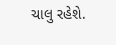ચાલુ રહેશે.